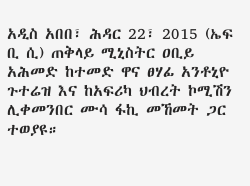አዲስ አበበ፣ ሕዳር 22፣ 2015 (ኤፍ ቢ ሲ) ጠቅላይ ሚኒስትር ዐቢይ አሕመድ ከተመድ ዋና ፀሃፊ አንቶኒዮ ጉተሬዝ እና ከአፍሪካ ህብረት ኮሚሽን ሊቀመንበር ሙሳ ፋኪ መኸመት ጋር ተወያዩ።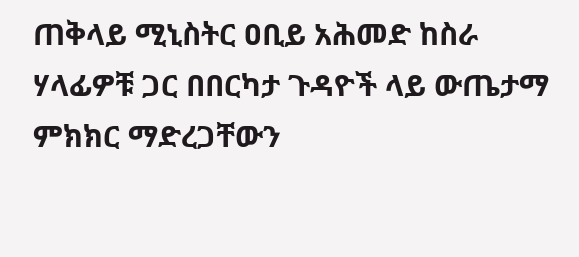ጠቅላይ ሚኒስትር ዐቢይ አሕመድ ከስራ ሃላፊዎቹ ጋር በበርካታ ጉዳዮች ላይ ውጤታማ ምክክር ማድረጋቸውን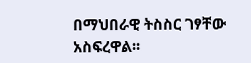በማህበራዊ ትስስር ገፃቸው አስፍረዋል፡፡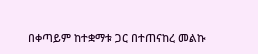በቀጣይም ከተቋማቱ ጋር በተጠናከረ መልኩ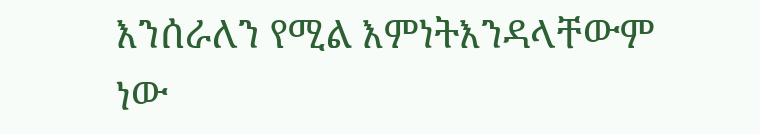እንሰራለን የሚል እምነትእንዳላቸውም ነው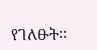የገለፁት፡፡